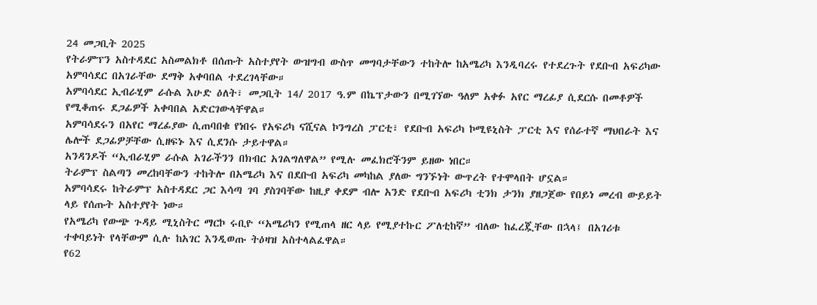24 መጋቢት 2025
የትራምፕን አስተዳደር አስመልክቶ በሰጡት አስተያየት ውዝግብ ውስጥ መግባታቸውን ተከትሎ ከአሜሪካ እንዲባረሩ የተደረጉት የደቡብ አፍሪካው አምባሳደር በአገራቸው ደማቅ አቀባበል ተደረገላቸው።
አምባሳደር ኢብራሂም ራሱል እሁድ ዕለት፣ መጋቢት 14/ 2017 ዓ.ም በኬፕታውን በሚገኘው ዓለም አቀፉ አየር ማረፊያ ሲደርሱ በመቶዎች የሚቆጠሩ ደጋፊዎች አቀባበል አድርገውላቸዋል።
አምባሳደሩን በአየር ማረፊያው ሲጠባበቁ የነበሩ የአፍሪካ ናሺናል ኮንግረስ ፓርቲ፣ የደቡብ አፍሪካ ኮሚዩኒስት ፓርቲ እና የሰራተኛ ማህበራት እና ሌሎች ደጋፊዎቻቸው ሲዘፍኑ እና ሲደንሱ ታይተዋል።
አንዳንዶች “ኢብራሂም ራሱል አገራችንን በክብር አገልግለዋል” የሚሉ መፈክሮችንም ይዘው ነበር።
ትራምፕ ስልጣን መረከባቸውን ተከትሎ በአሜሪካ እና በደቡብ አፍሪካ መካከል ያለው ግንኙነት ውጥረት የተሞላበት ሆኗል።
አምባሳደሩ ከትራምፕ አስተዳደር ጋር እሳጣ ገባ ያስገባቸው ከዚያ ቀደም ብሎ አንድ የደቡብ አፍሪካ ቲንክ ታንክ ያዘጋጀው የበይነ መረብ ውይይት ላይ የሰጡት አስተያየት ነው።
የአሜሪካ የውጭ ጉዳይ ሚኒስትር ማርኮ ሩቢዮ “አሜሪካን የሚጠላ ዘር ላይ የሚያተኩር ፖለቲከኛ” ብለው ከፈረጇቸው በኋላ፤ በአገሪቱ ተቀባይነት የላቸውም ሲሉ ከአገር እንዲወጡ ትዕዛዝ አስተላልፈዋል።
የ62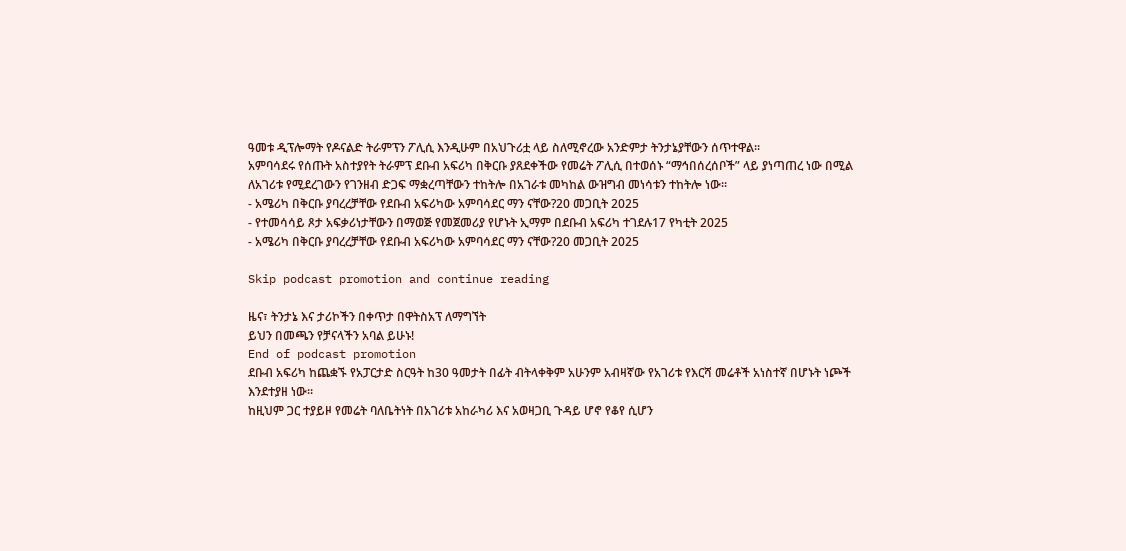ዓመቱ ዲፕሎማት የዶናልድ ትራምፕን ፖሊሲ እንዲሁም በአህጉሪቷ ላይ ስለሚኖረው አንድምታ ትንታኔያቸውን ሰጥተዋል።
አምባሳደሩ የሰጡት አስተያየት ትራምፕ ደቡብ አፍሪካ በቅርቡ ያጸደቀችው የመሬት ፖሊሲ በተወሰኑ “ማኅበሰረሰቦች” ላይ ያነጣጠረ ነው በሚል ለአገሪቱ የሚደረገውን የገንዘብ ድጋፍ ማቋረጣቸውን ተከትሎ በአገራቱ መካከል ውዝግብ መነሳቱን ተከትሎ ነው።
- አሜሪካ በቅርቡ ያባረረቻቸው የደቡብ አፍሪካው አምባሳደር ማን ናቸው?20 መጋቢት 2025
- የተመሳሳይ ጾታ አፍቃሪነታቸውን በማወጅ የመጀመሪያ የሆኑት ኢማም በደቡብ አፍሪካ ተገደሉ17 የካቲት 2025
- አሜሪካ በቅርቡ ያባረረቻቸው የደቡብ አፍሪካው አምባሳደር ማን ናቸው?20 መጋቢት 2025

Skip podcast promotion and continue reading

ዜና፣ ትንታኔ እና ታሪኮችን በቀጥታ በዋትስአፕ ለማግኘት
ይህን በመጫን የቻናላችን አባል ይሁኑ!
End of podcast promotion
ደቡብ አፍሪካ ከጨቋኙ የአፓርታድ ስርዓት ከ30 ዓመታት በፊት ብትላቀቅም አሁንም አብዛኛው የአገሪቱ የእርሻ መሬቶች አነስተኛ በሆኑት ነጮች እንደተያዘ ነው።
ከዚህም ጋር ተያይዞ የመሬት ባለቤትነት በአገሪቱ አከራካሪ እና አወዛጋቢ ጉዳይ ሆኖ የቆየ ሲሆን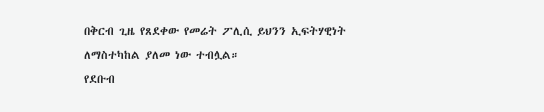በቅርብ ጊዜ የጸደቀው የመሬት ፖሊሲ ይህንን ኢፍትሃዊነት ለማስተካከል ያለመ ነው ተብሏል።
የደቡብ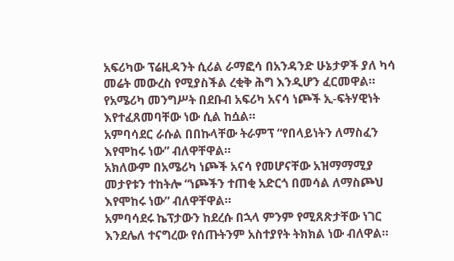አፍሪካው ፕሬዚዳንት ሲሪል ራማፎሳ በአንዳንድ ሁኔታዎች ያለ ካሳ መሬት መውረስ የሚያስችል ረቂቅ ሕግ እንዲሆን ፈርመዋል። የአሜሪካ መንግሥት በደቡብ አፍሪካ አናሳ ነጮች ኢ-ፍትሃዊነት እየተፈጸመባቸው ነው ሲል ከሷል።
አምባሳደር ራሱል በበኩላቸው ትራምፕ “የበላይነትን ለማስፈን እየሞከሩ ነው” ብለዋቸዋል።
አክለውም በአሜሪካ ነጮች አናሳ የመሆናቸው አዝማማሚያ መታየቱን ተከትሎ “ነጮችን ተጠቂ አድርጎ በመሳል ለማስጮህ እየሞከሩ ነው” ብለዋቸዋል።
አምባሳደሩ ኬፕታውን ከደረሱ በኋላ ምንም የሚጸጽታቸው ነገር እንደሌለ ተናግረው የሰጡትንም አስተያየት ትክክል ነው ብለዋል።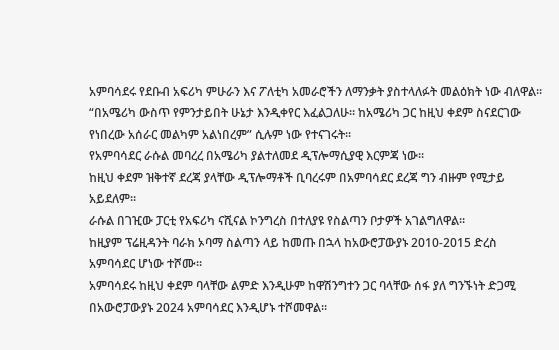አምባሳደሩ የደቡብ አፍሪካ ምሁራን እና ፖለቲካ አመራሮችን ለማንቃት ያስተላለፉት መልዕክት ነው ብለዋል።
“በአሜሪካ ውስጥ የምንታይበት ሁኔታ እንዲቀየር እፈልጋለሁ። ከአሜሪካ ጋር ከዚህ ቀደም ስናደርገው የነበረው አሰራር መልካም አልነበረም” ሲሉም ነው የተናገሩት።
የአምባሳደር ራሱል መባረረ በአሜሪካ ያልተለመደ ዲፕሎማሲያዊ እርምጃ ነው።
ከዚህ ቀደም ዝቅተኛ ደረጃ ያላቸው ዲፕሎማቶች ቢባረሩም በአምባሳደር ደረጃ ግን ብዙም የሚታይ አይደለም።
ራሱል በገዢው ፓርቲ የአፍሪካ ናሺናል ኮንግረስ በተለያዩ የስልጣን ቦታዎች አገልግለዋል።
ከዚያም ፕሬዚዳንት ባራክ ኦባማ ስልጣን ላይ ከመጡ በኋላ ከአውሮፓውያኑ 2010-2015 ድረስ አምባሳደር ሆነው ተሾሙ።
አምባሳደሩ ከዚህ ቀደም ባላቸው ልምድ እንዲሁም ከዋሽንግተን ጋር ባላቸው ሰፋ ያለ ግንኙነት ድጋሚ በአውሮፓውያኑ 2024 አምባሳደር እንዲሆኑ ተሾመዋል።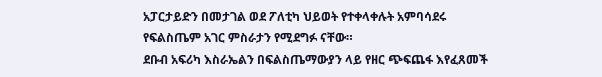አፓርታይድን በመታገል ወደ ፖለቲካ ህይወት የተቀላቀሉት አምባሳደሩ የፍልስጤም አገር ምስራታን የሚደግፉ ናቸው።
ደቡብ አፍሪካ እስራኤልን በፍልስጤማውያን ላይ የዘር ጭፍጨፋ እየፈጸመች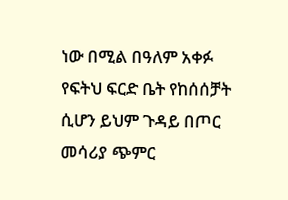ነው በሚል በዓለም አቀፉ የፍትህ ፍርድ ቤት የከሰሰቻት ሲሆን ይህም ጉዳይ በጦር መሳሪያ ጭምር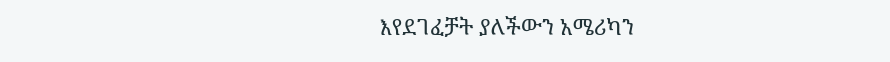እየደገፈቻት ያለችውን አሜሪካን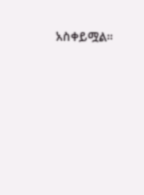አስቀይሟል።